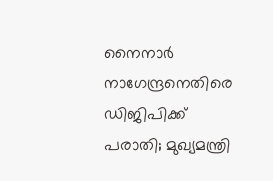നൈനാർ നാഗേന്ദ്രനെതിരെ ഡിജിപിക്ക് പരാതി; മുഖ്യമന്ത്രി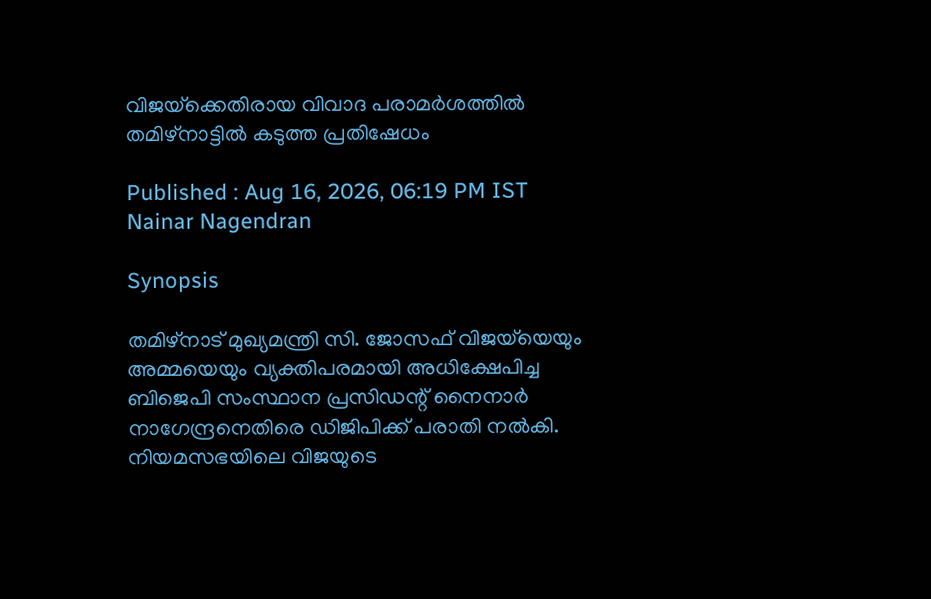വിജയ്‌ക്കെതിരായ വിവാദ പരാമർശത്തിൽ തമിഴ്നാട്ടിൽ കടുത്ത പ്രതിഷേധം

Published : Aug 16, 2026, 06:19 PM IST
Nainar Nagendran

Synopsis

തമിഴ്നാട് മുഖ്യമന്ത്രി സി. ജോസഫ് വിജയ്‌യെയും അമ്മയെയും വ്യക്തിപരമായി അധിക്ഷേപിച്ച ബിജെപി സംസ്ഥാന പ്രസിഡന്റ് നൈനാർ നാഗേന്ദ്രനെതിരെ ഡിജിപിക്ക് പരാതി നൽകി. നിയമസഭയിലെ വിജയുടെ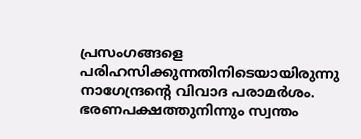പ്രസംഗങ്ങളെ പരിഹസിക്കുന്നതിനിടെയായിരുന്നു നാഗേന്ദ്രന്റെ വിവാദ പരാമർശം. ഭരണപക്ഷത്തുനിന്നും സ്വന്തം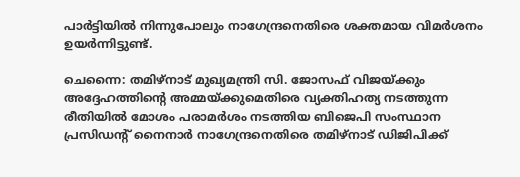പാർട്ടിയിൽ നിന്നുപോലും നാഗേന്ദ്രനെതിരെ ശക്തമായ വിമർശനം ഉയർന്നിട്ടുണ്ട്.

ചെന്നൈ: തമിഴ്നാട് മുഖ്യമന്ത്രി സി. ജോസഫ് വിജയ്‌ക്കും അദ്ദേഹത്തിന്റെ അമ്മയ്ക്കുമെതിരെ വ്യക്തിഹത്യ നടത്തുന്ന രീതിയിൽ മോശം പരാമർശം നടത്തിയ ബിജെപി സംസ്ഥാന പ്രസിഡന്റ് നൈനാർ നാഗേന്ദ്രനെതിരെ തമിഴ്‌നാട് ഡിജിപിക്ക്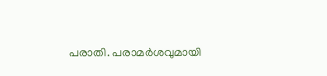പരാതി. പരാമർശവുമായി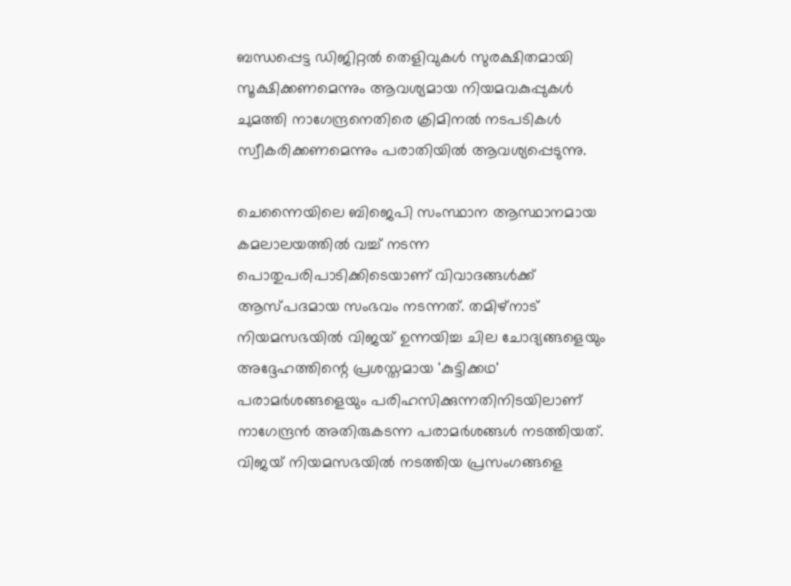ബന്ധപ്പെട്ട ഡിജിറ്റൽ തെളിവുകൾ സുരക്ഷിതമായി സൂക്ഷിക്കണമെന്നും ആവശ്യമായ നിയമവകുപ്പുകൾ ചുമത്തി നാഗേന്ദ്രനെതിരെ ക്രിമിനൽ നടപടികൾ സ്വീകരിക്കണമെന്നും പരാതിയിൽ ആവശ്യപ്പെടുന്നു.

ചെന്നൈയിലെ ബിജെപി സംസ്ഥാന ആസ്ഥാനമായ കമലാലയത്തിൽ വച്ച് നടന്ന പൊതുപരിപാടിക്കിടെയാണ് വിവാദങ്ങൾക്ക് ആസ്പദമായ സംഭവം നടന്നത്. തമിഴ്‌നാട് നിയമസഭയിൽ വിജയ് ഉന്നയിച്ച ചില ചോദ്യങ്ങളെയും അദ്ദേഹത്തിന്റെ പ്രശസ്തമായ 'കുട്ടിക്കഥ' പരാമർശങ്ങളെയും പരിഹസിക്കുന്നതിനിടയിലാണ് നാഗേന്ദ്രൻ അതിരുകടന്ന പരാമർശങ്ങൾ നടത്തിയത്. വിജയ് നിയമസഭയിൽ നടത്തിയ പ്രസംഗങ്ങളെ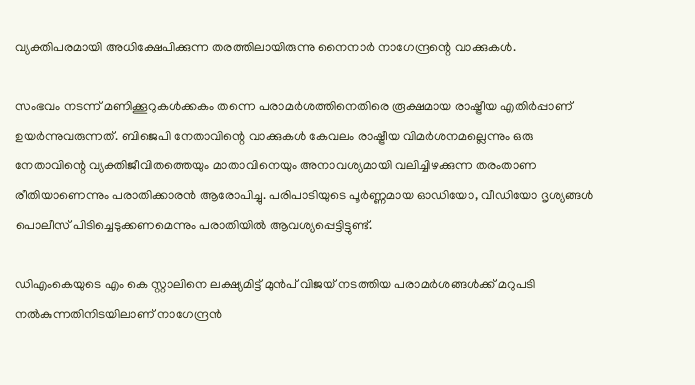വ്യക്തിപരമായി അധിക്ഷേപിക്കുന്ന തരത്തിലായിരുന്നു നൈനാർ നാഗേന്ദ്രന്റെ വാക്കുകൾ.

സംഭവം നടന്ന് മണിക്കൂറുകൾക്കകം തന്നെ പരാമർശത്തിനെതിരെ രൂക്ഷമായ രാഷ്ട്രീയ എതിർപ്പാണ് ഉയർന്നുവരുന്നത്. ബിജെപി നേതാവിന്റെ വാക്കുകൾ കേവലം രാഷ്ട്രീയ വിമർശനമല്ലെന്നും ഒരു നേതാവിന്റെ വ്യക്തിജീവിതത്തെയും മാതാവിനെയും അനാവശ്യമായി വലിച്ചിഴക്കുന്ന തരംതാണ രീതിയാണെന്നും പരാതിക്കാരൻ ആരോപിച്ചു. പരിപാടിയുടെ പൂർണ്ണമായ ഓഡിയോ, വീഡിയോ ദൃശ്യങ്ങൾ പൊലീസ് പിടിച്ചെടുക്കണമെന്നും പരാതിയിൽ ആവശ്യപ്പെട്ടിട്ടുണ്ട്.

ഡിഎംകെയുടെ എം കെ സ്റ്റാലിനെ ലക്ഷ്യമിട്ട് മുൻപ് വിജയ് നടത്തിയ പരാമർശങ്ങൾക്ക് മറുപടി നൽകുന്നതിനിടയിലാണ് നാഗേന്ദ്രൻ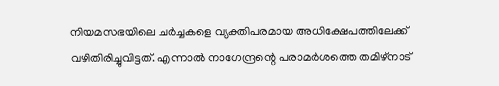നിയമസഭയിലെ ചർച്ചകളെ വ്യക്തിപരമായ അധിക്ഷേപത്തിലേക്ക് വഴിതിരിച്ചുവിട്ടത്. എന്നാൽ നാഗേന്ദ്രന്റെ പരാമർശത്തെ തമിഴ്‌നാട്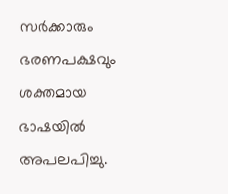സർക്കാരും ഭരണപക്ഷവും ശക്തമായ ഭാഷയിൽ അപലപിച്ചു.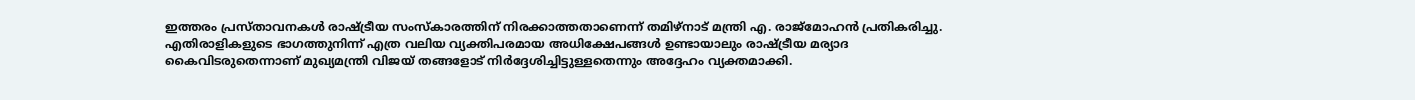ഇത്തരം പ്രസ്താവനകൾ രാഷ്ട്രീയ സംസ്കാരത്തിന് നിരക്കാത്തതാണെന്ന് തമിഴ്‌നാട് മന്ത്രി എ. രാജ്മോഹൻ പ്രതികരിച്ചു. എതിരാളികളുടെ ഭാഗത്തുനിന്ന് എത്ര വലിയ വ്യക്തിപരമായ അധിക്ഷേപങ്ങൾ ഉണ്ടായാലും രാഷ്ട്രീയ മര്യാദ കൈവിടരുതെന്നാണ് മുഖ്യമന്ത്രി വിജയ് തങ്ങളോട് നിർദ്ദേശിച്ചിട്ടുള്ളതെന്നും അദ്ദേഹം വ്യക്തമാക്കി.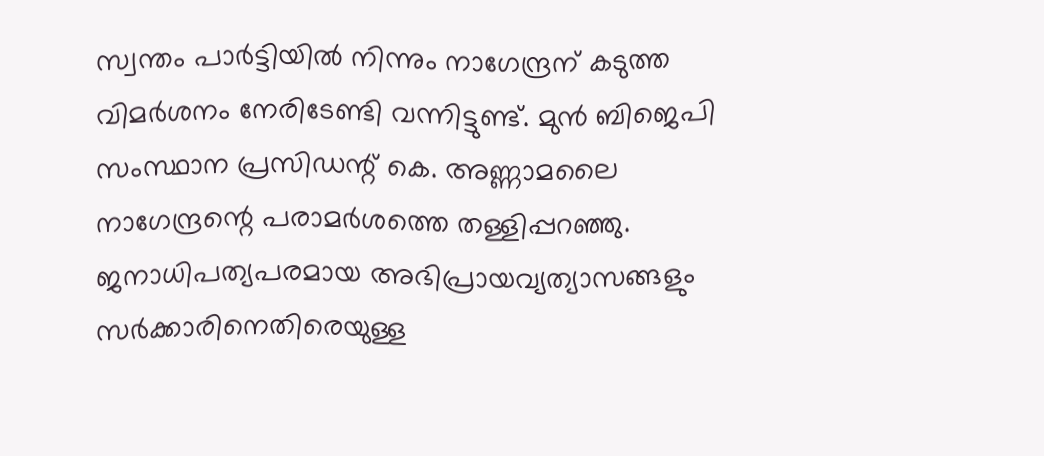സ്വന്തം പാർട്ടിയിൽ നിന്നും നാഗേന്ദ്രന് കടുത്ത വിമർശനം നേരിടേണ്ടി വന്നിട്ടുണ്ട്. മുൻ ബിജെപി സംസ്ഥാന പ്രസിഡന്റ് കെ. അണ്ണാമലൈ നാഗേന്ദ്രന്റെ പരാമർശത്തെ തള്ളിപ്പറഞ്ഞു. ജനാധിപത്യപരമായ അഭിപ്രായവ്യത്യാസങ്ങളും സർക്കാരിനെതിരെയുള്ള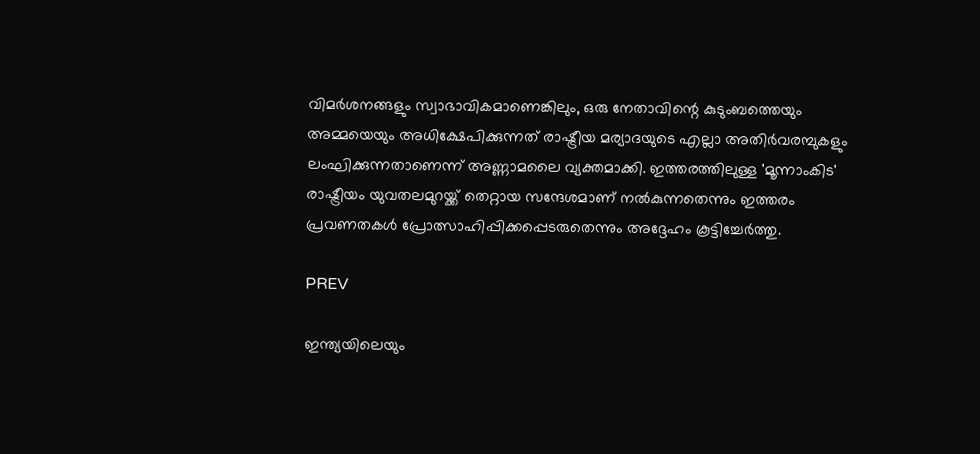വിമർശനങ്ങളും സ്വാഭാവികമാണെങ്കിലും, ഒരു നേതാവിന്റെ കുടുംബത്തെയും അമ്മയെയും അധിക്ഷേപിക്കുന്നത് രാഷ്ട്രീയ മര്യാദയുടെ എല്ലാ അതിർവരമ്പുകളും ലംഘിക്കുന്നതാണെന്ന് അണ്ണാമലൈ വ്യക്തമാക്കി. ഇത്തരത്തിലുള്ള 'മൂന്നാംകിട' രാഷ്ട്രീയം യുവതലമുറയ്ക്ക് തെറ്റായ സന്ദേശമാണ് നൽകുന്നതെന്നും ഇത്തരം പ്രവണതകൾ പ്രോത്സാഹിപ്പിക്കപ്പെടരുതെന്നും അദ്ദേഹം കൂട്ടിച്ചേർത്തു.

PREV

ഇന്ത്യയിലെയും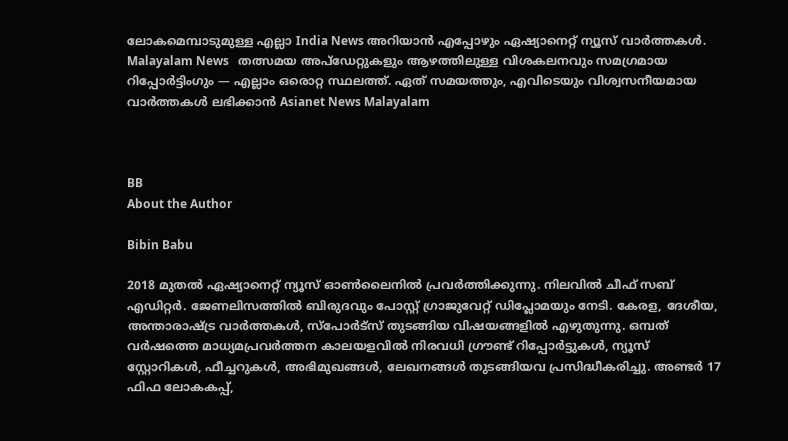ലോകമെമ്പാടുമുള്ള എല്ലാ India News അറിയാൻ എപ്പോഴും ഏഷ്യാനെറ്റ് ന്യൂസ് വാർത്തകൾ. Malayalam News   തത്സമയ അപ്‌ഡേറ്റുകളും ആഴത്തിലുള്ള വിശകലനവും സമഗ്രമായ റിപ്പോർട്ടിംഗും — എല്ലാം ഒരൊറ്റ സ്ഥലത്ത്. ഏത് സമയത്തും, എവിടെയും വിശ്വസനീയമായ വാർത്തകൾ ലഭിക്കാൻ Asianet News Malayalam



BB
About the Author

Bibin Babu

2018 മുതല്‍ ഏഷ്യാനെറ്റ് ന്യൂസ് ഓണ്‍ലൈനില്‍ പ്രവര്‍ത്തിക്കുന്നു. നിലവില്‍ ചീഫ് സബ് എഡിറ്റർ. ജേണലിസത്തില്‍ ബിരുദവും പോസ്റ്റ് ഗ്രാജുവേറ്റ് ഡിപ്ലോമയും നേടി. കേരള, ദേശീയ, അന്താരാഷ്ട്ര വാര്‍ത്തകള്‍, സ്പോര്‍ട്സ് തുടങ്ങിയ വിഷയങ്ങളില്‍ എഴുതുന്നു. ഒമ്പത് വര്‍ഷത്തെ മാധ്യമപ്രവര്‍ത്തന കാലയളവില്‍ നിരവധി ഗ്രൗണ്ട് റിപ്പോര്‍ട്ടുകള്‍, ന്യൂസ് സ്റ്റോറികള്‍, ഫീച്ചറുകള്‍, അഭിമുഖങ്ങള്‍, ലേഖനങ്ങള്‍ തുടങ്ങിയവ പ്രസിദ്ധീകരിച്ചു. അണ്ടര്‍ 17 ഫിഫ ലോകകപ്പ്,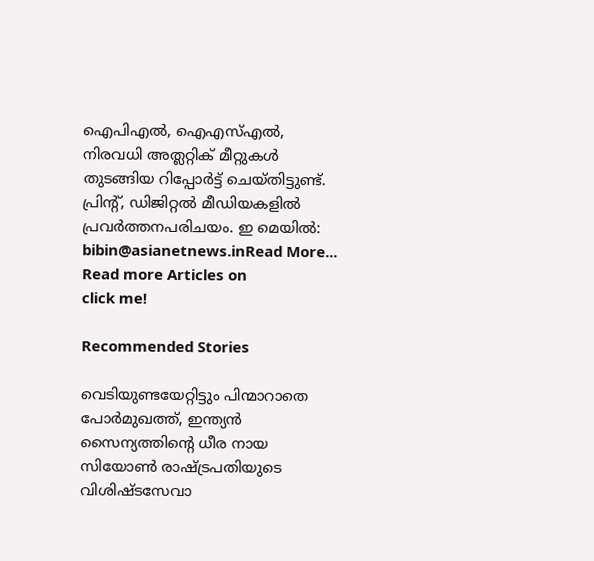ഐപിഎൽ, ഐഎസ്എൽ, നിരവധി അത്ലറ്റിക് മീറ്റുകൾ തുടങ്ങിയ റിപ്പോര്‍ട്ട് ചെയ്തിട്ടുണ്ട്. പ്രിന്‍റ്, ഡിജിറ്റല്‍ മീഡിയകളില്‍ പ്രവര്‍ത്തനപരിചയം. ഇ മെയില്‍: bibin@asianetnews.inRead More...
Read more Articles on
click me!

Recommended Stories

വെടിയുണ്ടയേറ്റിട്ടും പിന്മാറാതെ പോർമുഖത്ത്, ഇന്ത്യൻ സൈന്യത്തിൻ്റെ ധീര നായ സിയോൺ രാഷ്ട്രപതിയുടെ വിശിഷ്ടസേവാ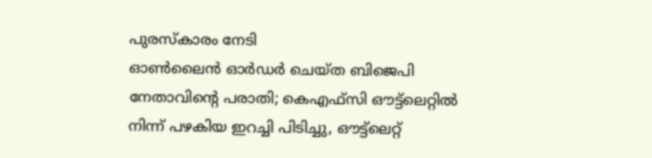പുരസ്കാരം നേടി
ഓൺലൈൻ ഓർഡർ ചെയ്‌ത ബിജെപി നേതാവിൻ്റെ പരാതി; കെഎഫ്‌സി ഔട്ട്ലെറ്റിൽ നിന്ന് പഴകിയ ഇറച്ചി പിടിച്ചു, ഔട്ട്ലെറ്റ്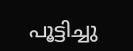പൂട്ടിച്ചു